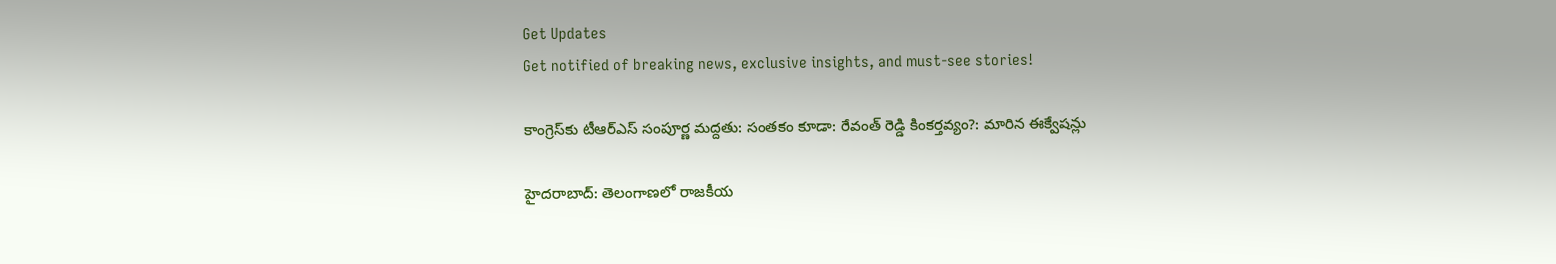Get Updates
Get notified of breaking news, exclusive insights, and must-see stories!

కాంగ్రెస్‌కు టీఆర్ఎస్ సంపూర్ణ మద్దతు: సంతకం కూడా: రేవంత్ రెడ్డి కింకర్తవ్యం?: మారిన ఈక్వేషన్లు

హైదరాబాద్: తెలంగాణలో రాజకీయ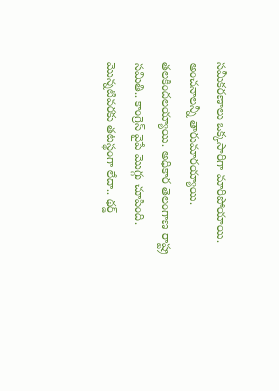సమీకరణాలు ఒక్కసారిగా మారిపోయాయి. అంచనాలన్నీ తారుమారయ్యాయి. తలకిందలయ్యాయి. అధికార తెలంగాణ రాష్ట్ర సమితి.. కాంగ్రెస్ వైపే మొగ్గు చూపింది. మొన్నటివరకు తటస్థంగా లేదా.. థర్డ్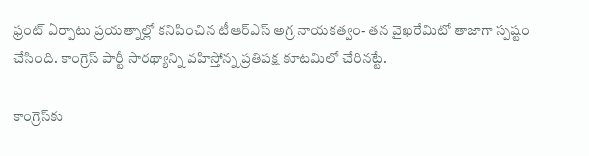ఫ్రంట్ ఏర్పాటు ప్రయత్నాల్లో కనిపించిన టీఆర్ఎస్ అగ్ర నాయకత్వం- తన వైఖరేమిటో తాజాగా స్పష్టం చేసింది. కాంగ్రెస్ పార్టీ సారథ్యాన్ని వహిస్తోన్న ప్రతిపక్ష కూటమిలో చేరినట్టే.

కాంగ్రెస్‌కు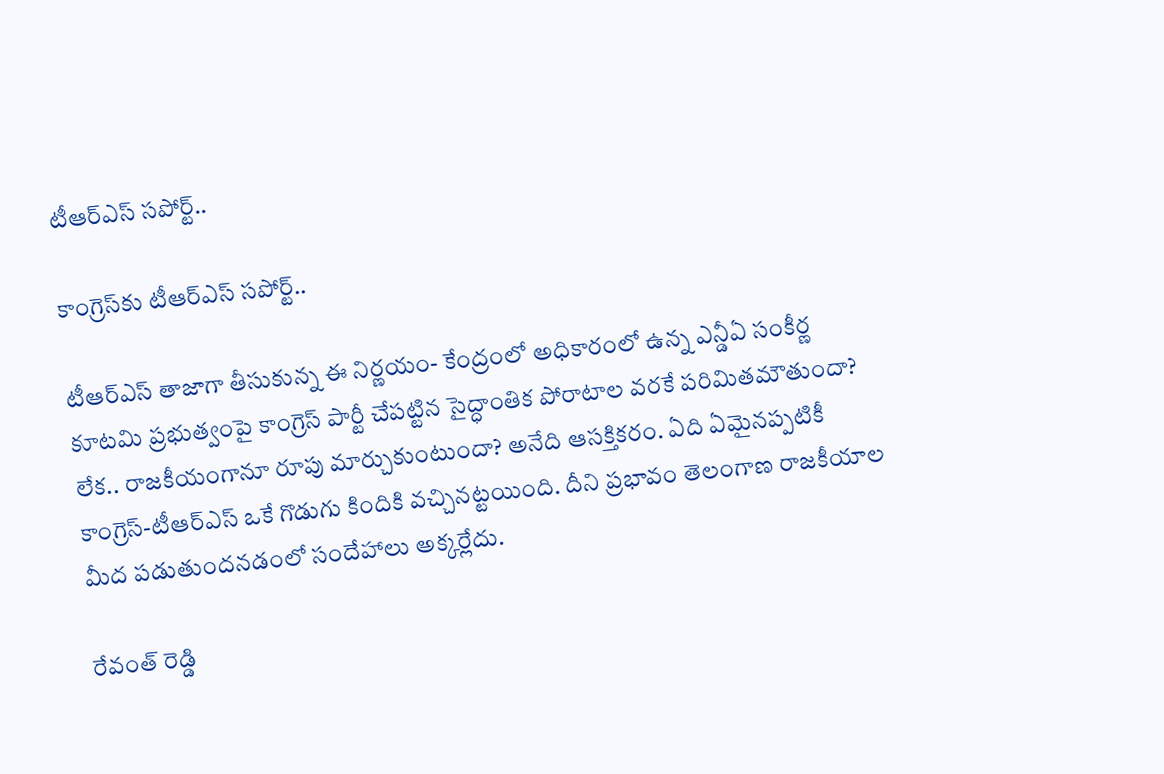టీఆర్ఎస్ సపోర్ట్..

కాంగ్రెస్‌కు టీఆర్ఎస్ సపోర్ట్..

టీఆర్ఎస్ తాజాగా తీసుకున్న ఈ నిర్ణయం- కేంద్రంలో అధికారంలో ఉన్న ఎన్డీఏ సంకీర్ణ కూటమి ప్రభుత్వంపై కాంగ్రెస్ పార్టీ చేపట్టిన సైద్ధాంతిక పోరాటాల వరకే పరిమితమౌతుందా? లేక.. రాజకీయంగానూ రూపు మార్చుకుంటుందా? అనేది ఆసక్తికరం. ఏది ఏమైనప్పటికీ కాంగ్రెస్-టీఆర్ఎస్ ఒకే గొడుగు కిందికి వచ్చినట్టయింది. దీని ప్రభావం తెలంగాణ రాజకీయాల మీద పడుతుందనడంలో సందేహాలు అక్కర్లేదు.

రేవంత్ రెడ్డి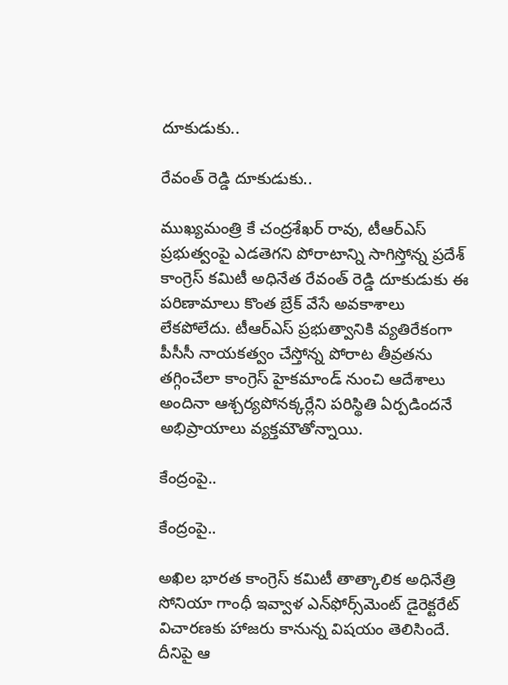దూకుడుకు..

రేవంత్ రెడ్డి దూకుడుకు..

ముఖ్యమంత్రి కే చంద్రశేఖర్ రావు, టీఆర్ఎస్ ప్రభుత్వంపై ఎడతెగని పోరాటాన్ని సాగిస్తోన్న ప్రదేశ్ కాంగ్రెస్ కమిటీ అధినేత రేవంత్ రెడ్డి దూకుడుకు ఈ పరిణామాలు కొంత బ్రేక్ వేసే అవకాశాలు లేకపోలేదు. టీఆర్ఎస్ ప్రభుత్వానికి వ్యతిరేకంగా పీసీసీ నాయకత్వం చేస్తోన్న పోరాట తీవ్రతను తగ్గించేలా కాంగ్రెస్ హైకమాండ్ నుంచి ఆదేశాలు అందినా ఆశ్చర్యపోనక్కర్లేని పరిస్థితి ఏర్పడిందనే అభిప్రాయాలు వ్యక్తమౌతోన్నాయి.

కేంద్రంపై..

కేంద్రంపై..

అఖిల భారత కాంగ్రెస్ కమిటీ తాత్కాలిక అధినేత్రి సోనియా గాంధీ ఇవ్వాళ ఎన్‌ఫోర్స్‌మెంట్ డైరెక్టరేట్ విచారణకు హాజరు కానున్న విషయం తెలిసిందే. దీనిపై ఆ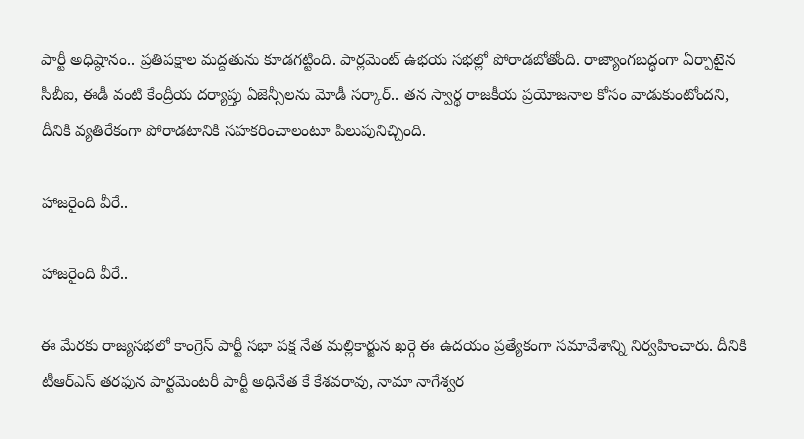పార్టీ అధిష్ఠానం.. ప్రతిపక్షాల మద్దతును కూడగట్టింది. పార్లమెంట్ ఉభయ సభల్లో పోరాడబోతోంది. రాజ్యాంగబద్ధంగా ఏర్పాటైన సీబీఐ, ఈడీ వంటి కేంద్రీయ దర్యాప్తు ఏజెన్సీలను మోడీ సర్కార్.. తన స్వార్థ రాజకీయ ప్రయోజనాల కోసం వాడుకుంటోందని, దీనికి వ్యతిరేకంగా పోరాడటానికి సహకరించాలంటూ పిలుపునిచ్చింది.

హాజరైంది వీరే..

హాజరైంది వీరే..

ఈ మేరకు రాజ్యసభలో కాంగ్రెస్ పార్టీ సభా పక్ష నేత మల్లికార్జున ఖర్గె ఈ ఉదయం ప్రత్యేకంగా సమావేశాన్ని నిర్వహించారు. దీనికి టీఆర్ఎస్ తరఫున పార్టమెంటరీ పార్టీ అధినేత కే కేశవరావు, నామా నాగేశ్వర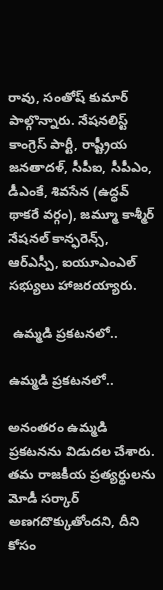రావు, సంతోష్ కుమార్ పాల్గొన్నారు. నేషనలిస్ట్ కాంగ్రెస్ పార్టీ, రాష్ట్రీయ జనతాదళ్, సీపీఐ, సీపీఎం, డీఎంకే, శివసేన (ఉద్ధవ్ థాకరే వర్గం), జమ్మూ కాశ్మీర్ నేషనల్ కాన్ఫరెన్స్, ఆర్ఎస్పీ, ఐయూఎంఎల్ సభ్యులు హాజరయ్యారు.

 ఉమ్మడి ప్రకటనలో..

ఉమ్మడి ప్రకటనలో..

అనంతరం ఉమ్మడి ప్రకటనను విడుదల చేశారు. తమ రాజకీయ ప్రత్యర్థులను మోడీ సర్కార్ అణగదొక్కుతోందని, దీని కోసం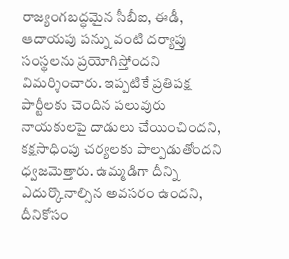రాజ్యంగబద్ధమైన సీబీఐ, ఈడీ, ఆదాయపు పన్ను వంటి దర్యాప్తు సంస్థలను ప్రయోగిస్తోందని విమర్శించారు. ఇప్పటికే ప్రతిపక్ష పార్టీలకు చెందిన పలువురు నాయకులపై దాడులు చేయించిందని, కక్షసాధింపు చర్యలకు పాల్పడుతోందని ధ్వజమెత్తారు. ఉమ్మడిగా దీన్ని ఎదుర్కొనాల్సిన అవసరం ఉందని, దీనికోసం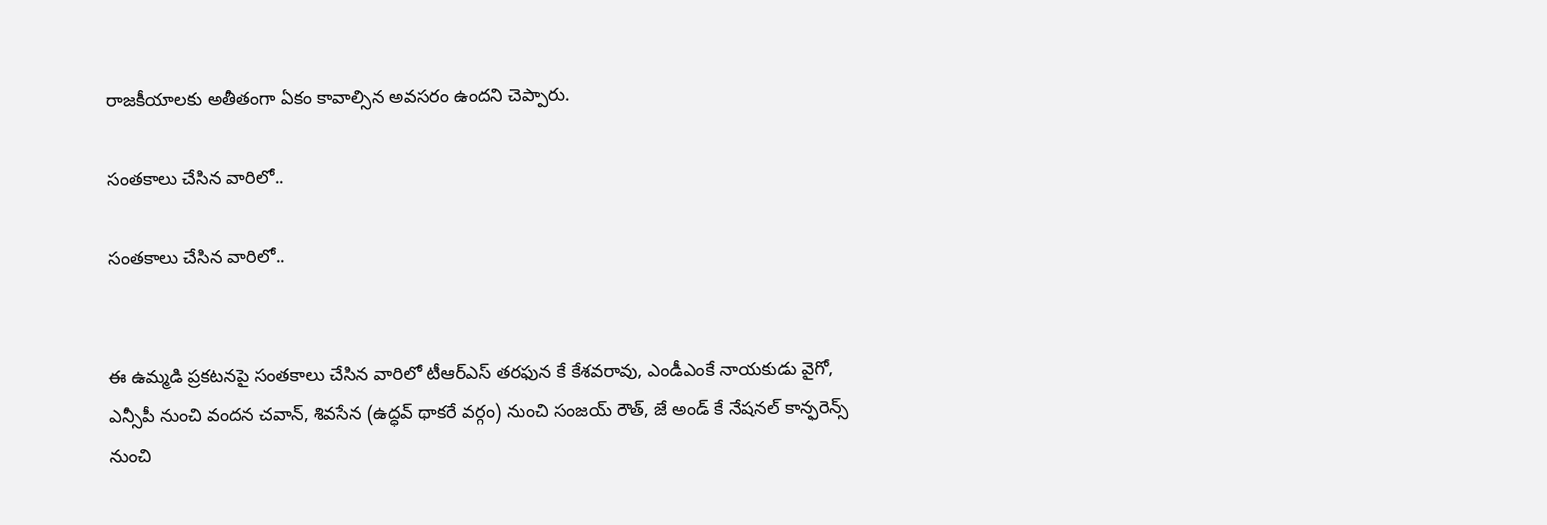రాజకీయాలకు అతీతంగా ఏకం కావాల్సిన అవసరం ఉందని చెప్పారు.

సంతకాలు చేసిన వారిలో..

సంతకాలు చేసిన వారిలో..


ఈ ఉమ్మడి ప్రకటనపై సంతకాలు చేసిన వారిలో టీఆర్ఎస్ తరఫున కే కేశవరావు, ఎండీఎంకే నాయకుడు వైగో, ఎన్సీపీ నుంచి వందన చవాన్, శివసేన (ఉద్ధవ్ థాకరే వర్గం) నుంచి సంజయ్ రౌత్, జే అండ్ కే నేషనల్ కాన్ఫరెన్స్ నుంచి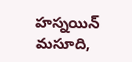హస్నయిన్ మసూది,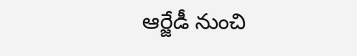ఆర్జేడీ నుంచి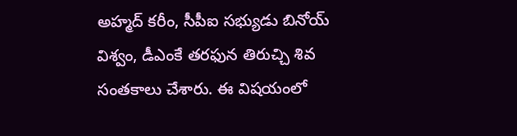అహ్మద్ కరీం, సీపీఐ సభ్యుడు బినోయ్ విశ్వం, డీఎంకే తరఫున తిరుచ్చి శివ సంతకాలు చేశారు. ఈ విషయంలో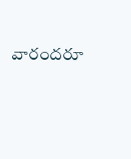వారందరూ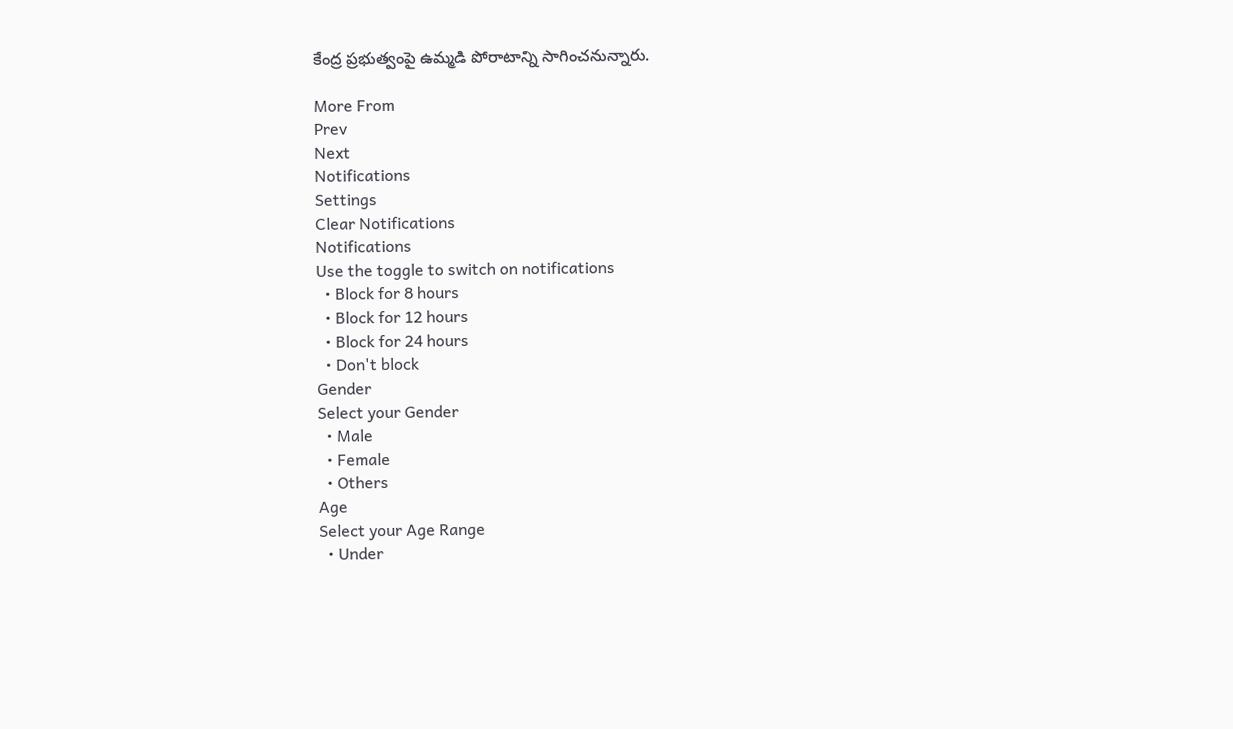కేంద్ర ప్రభుత్వంపై ఉమ్మడి పోరాటాన్ని సాగించనున్నారు.

More From
Prev
Next
Notifications
Settings
Clear Notifications
Notifications
Use the toggle to switch on notifications
  • Block for 8 hours
  • Block for 12 hours
  • Block for 24 hours
  • Don't block
Gender
Select your Gender
  • Male
  • Female
  • Others
Age
Select your Age Range
  • Under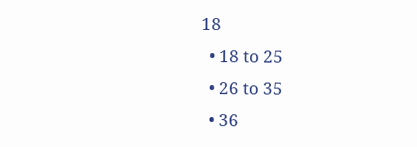18
  • 18 to 25
  • 26 to 35
  • 36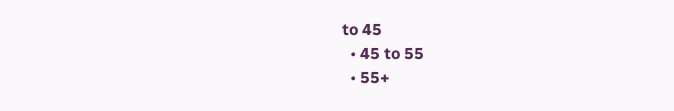to 45
  • 45 to 55
  • 55+